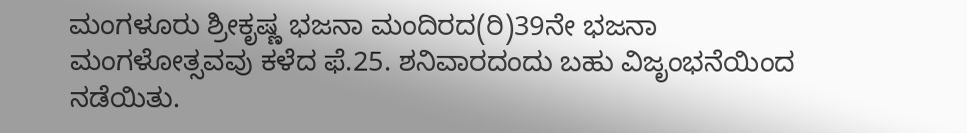ಮಂಗಳೂರು ಶ್ರೀಕೃಷ್ಣ ಭಜನಾ ಮಂದಿರದ(ರಿ)39ನೇ ಭಜನಾ ಮಂಗಳೋತ್ಸವವು ಕಳೆದ ಫೆ.25. ಶನಿವಾರದಂದು ಬಹು ವಿಜೃಂಭನೆಯಿಂದ ನಡೆಯಿತು.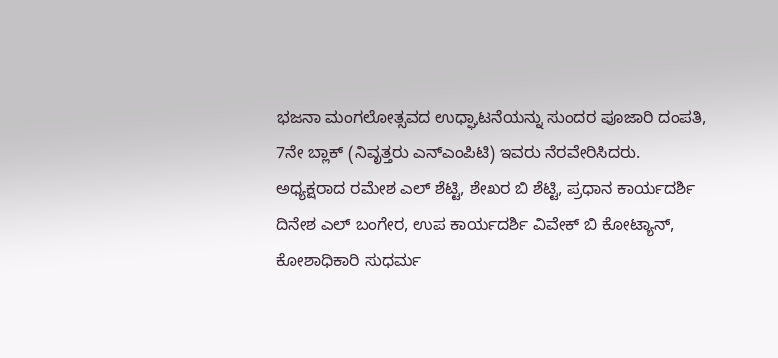ಭಜನಾ ಮಂಗಲೋತ್ಸವದ ಉಧ್ಘಾಟನೆಯನ್ನು ಸುಂದರ ಪೂಜಾರಿ ದಂಪತಿ, 7ನೇ ಬ್ಲಾಕ್ (ನಿವೃತ್ತರು ಎನ್ಎಂಪಿಟಿ) ಇವರು ನೆರವೇರಿಸಿದರು. ಅಧ್ಯಕ್ಷರಾದ ರಮೇಶ ಎಲ್ ಶೆಟ್ಟಿ, ಶೇಖರ ಬಿ ಶೆಟ್ಟಿ, ಪ್ರಧಾನ ಕಾರ್ಯದರ್ಶಿ ದಿನೇಶ ಎಲ್ ಬಂಗೇರ, ಉಪ ಕಾರ್ಯದರ್ಶಿ ವಿವೇಕ್ ಬಿ ಕೋಟ್ಯಾನ್, ಕೋಶಾಧಿಕಾರಿ ಸುಧರ್ಮ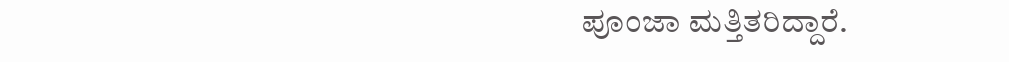ಪೂಂಜಾ ಮತ್ತಿತರಿದ್ದಾರೆ.